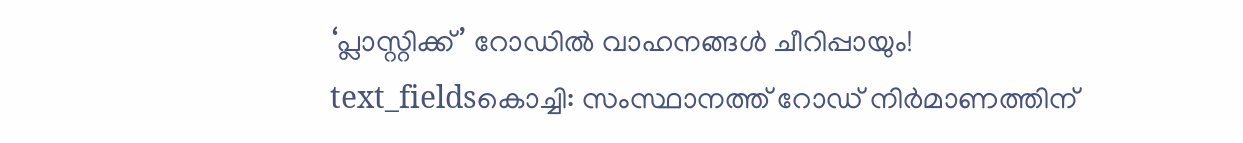‘പ്ലാസ്റ്റിക്ക്’ റോഡിൽ വാഹനങ്ങൾ ചീറിപ്പായും!
text_fieldsകൊച്ചി: സംസ്ഥാനത്ത് റോഡ് നിർമാണത്തിന്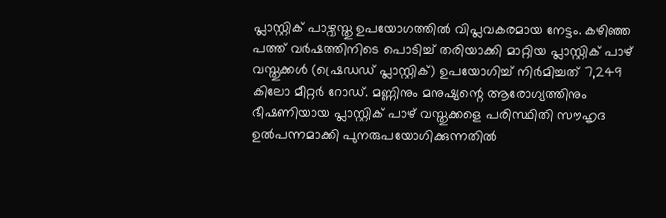പ്ലാസ്റ്റിക് പാഴ്വസ്തു ഉപയോഗത്തിൽ വിപ്ലവകരമായ നേട്ടം. കഴിഞ്ഞ പത്ത് വർഷത്തിനിടെ പൊടിച്ച് തരിയാക്കി മാറ്റിയ പ്ലാസ്റ്റിക് പാഴ് വസ്തുക്കൾ (ഷ്രെഡഡ് പ്ലാസ്റ്റിക്) ഉപയോഗിച്ച് നിർമിച്ചത് 7,249 കിലോ മീറ്റർ റോഡ്. മണ്ണിനും മനുഷ്യന്റെ ആരോഗ്യത്തിനും ഭീഷണിയായ പ്ലാസ്റ്റിക് പാഴ് വസ്തുക്കളെ പരിസ്ഥിതി സൗഹൃദ ഉൽപന്നമാക്കി പുനരുപയോഗിക്കുന്നതിൽ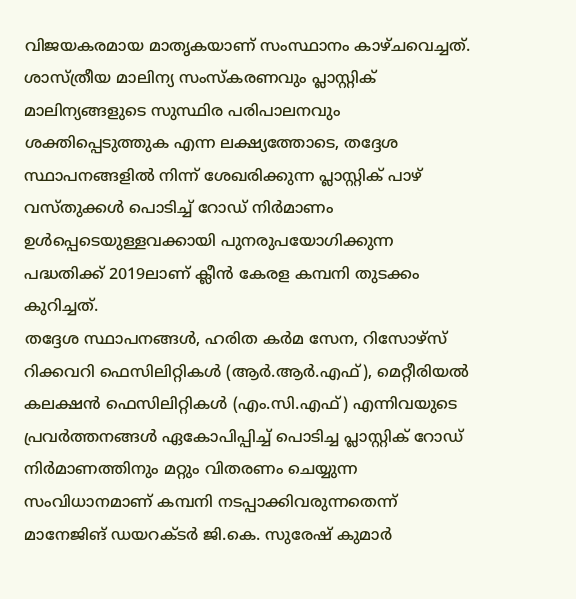വിജയകരമായ മാതൃകയാണ് സംസ്ഥാനം കാഴ്ചവെച്ചത്.
ശാസ്ത്രീയ മാലിന്യ സംസ്കരണവും പ്ലാസ്റ്റിക് മാലിന്യങ്ങളുടെ സുസ്ഥിര പരിപാലനവും ശക്തിപ്പെടുത്തുക എന്ന ലക്ഷ്യത്തോടെ, തദ്ദേശ സ്ഥാപനങ്ങളിൽ നിന്ന് ശേഖരിക്കുന്ന പ്ലാസ്റ്റിക് പാഴ് വസ്തുക്കൾ പൊടിച്ച് റോഡ് നിർമാണം ഉൾപ്പെടെയുള്ളവക്കായി പുനരുപയോഗിക്കുന്ന പദ്ധതിക്ക് 2019ലാണ് ക്ലീൻ കേരള കമ്പനി തുടക്കം കുറിച്ചത്.
തദ്ദേശ സ്ഥാപനങ്ങൾ, ഹരിത കർമ സേന, റിസോഴ്സ് റിക്കവറി ഫെസിലിറ്റികൾ (ആർ.ആർ.എഫ്), മെറ്റീരിയൽ കലക്ഷൻ ഫെസിലിറ്റികൾ (എം.സി.എഫ്) എന്നിവയുടെ പ്രവർത്തനങ്ങൾ ഏകോപിപ്പിച്ച് പൊടിച്ച പ്ലാസ്റ്റിക് റോഡ് നിർമാണത്തിനും മറ്റും വിതരണം ചെയ്യുന്ന സംവിധാനമാണ് കമ്പനി നടപ്പാക്കിവരുന്നതെന്ന് മാനേജിങ് ഡയറക്ടർ ജി.കെ. സുരേഷ് കുമാർ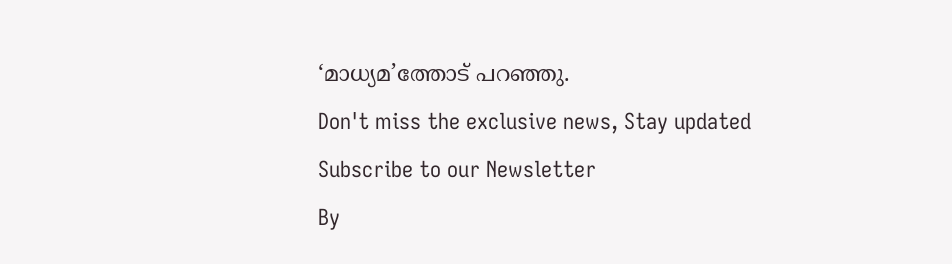‘മാധ്യമ’ത്തോട് പറഞ്ഞു.
Don't miss the exclusive news, Stay updated
Subscribe to our Newsletter
By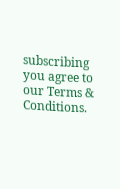subscribing you agree to our Terms & Conditions.